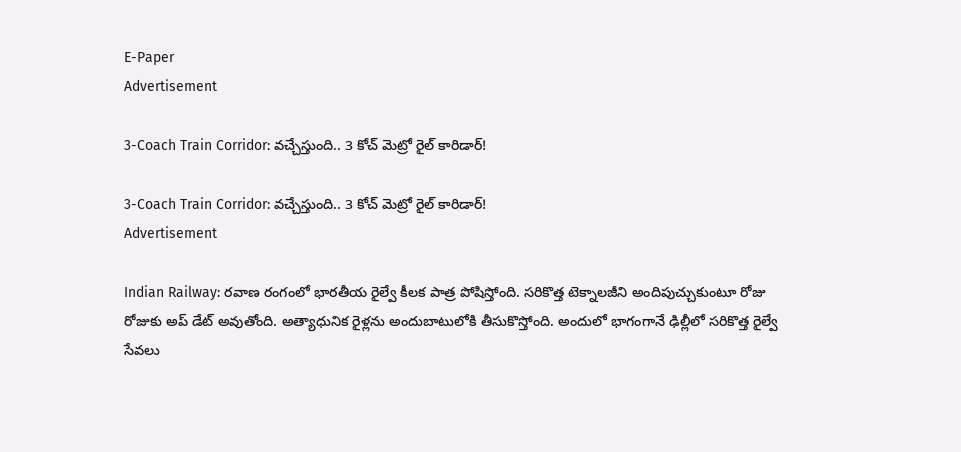E-Paper
Advertisement

3-Coach Train Corridor: వచ్చేస్తుంది.. 3 కోచ్ మెట్రో రైల్ కారిడార్!

3-Coach Train Corridor: వచ్చేస్తుంది.. 3 కోచ్ మెట్రో రైల్ కారిడార్!
Advertisement

Indian Railway: రవాణ రంగంలో భారతీయ రైల్వే కీలక పాత్ర పోషిస్తోంది. సరికొత్త టెక్నాలజీని అందిపుచ్చుకుంటూ రోజు రోజుకు అప్ డేట్ అవుతోంది. అత్యాధునిక రైళ్లను అందుబాటులోకి తీసుకొస్తోంది. అందులో భాగంగానే ఢిల్లీలో సరికొత్త రైల్వే సేవలు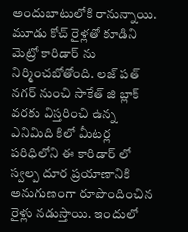అందుబాటులోకి రానున్నాయి. మూడు కోచ్ రైళ్లతో కూడిని మెట్రో కారిడార్ ను నిర్మించబోతోంది. లజ్‌ పత్ నగర్ నుంచి సాకేత్ జి బ్లాక్ వరకు విస్తరించి ఉన్న ఎనిమిది కిలో మీటర్ల పరిధిలోని ఈ కారిడార్‌ లో స్వల్ప దూర ప్రయాణానికి అనుగుణంగా రూపొందించిన రైళ్లు నడుస్తాయి. ఇందులో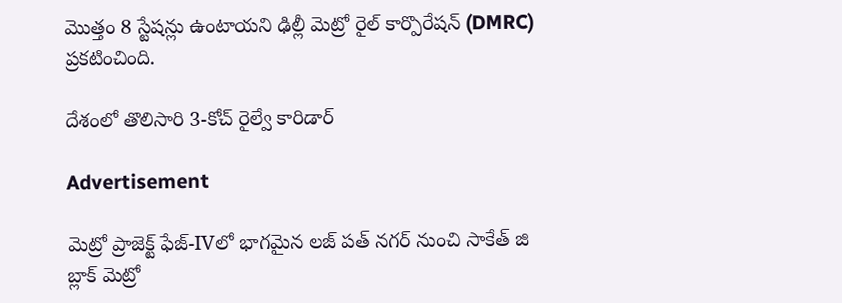మొత్తం 8 స్టేషన్లు ఉంటాయని ఢిల్లీ మెట్రో రైల్ కార్పొరేషన్ (DMRC) ప్రకటించింది.

దేశంలో తొలిసారి 3-కోచ్ రైల్వే కారిడార్

Advertisement

మెట్రో ప్రాజెక్ట్ ఫేజ్-IVలో భాగమైన లజ్‌ పత్ నగర్ నుంచి సాకేత్ జి బ్లాక్ మెట్రో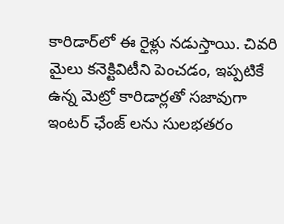కారిడార్‌లో ఈ రైళ్లు నడుస్తాయి. చివరి మైలు కనెక్టివిటీని పెంచడం, ఇప్పటికే ఉన్న మెట్రో కారిడార్లతో సజావుగా ఇంటర్‌ ఛేంజ్‌ లను సులభతరం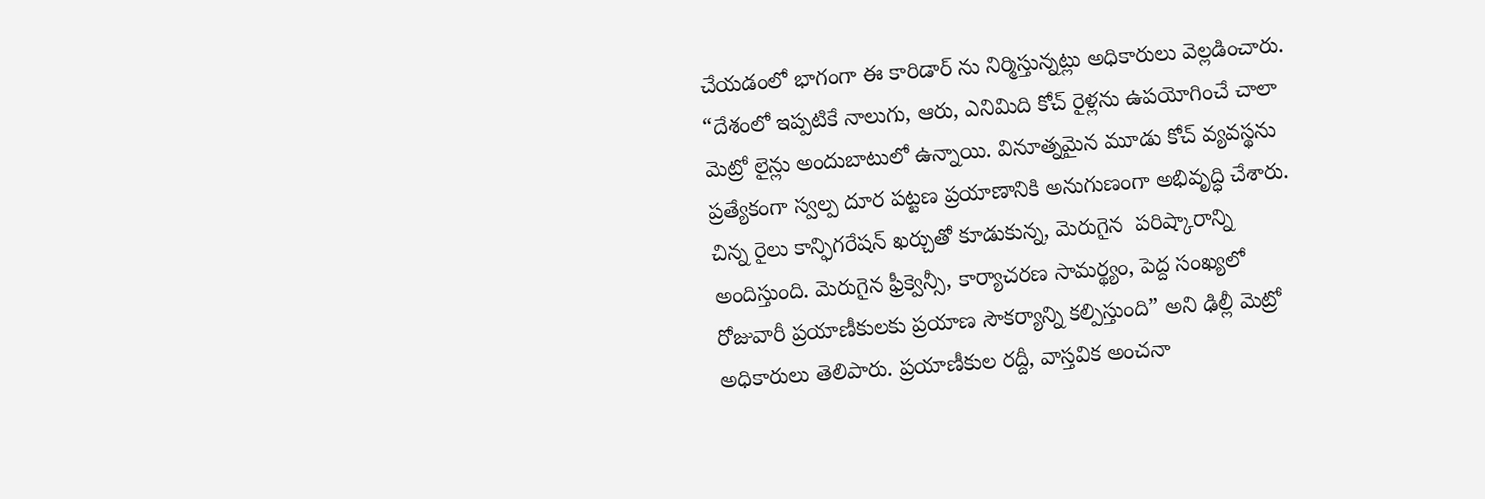చేయడంలో భాగంగా ఈ కారిడార్ ను నిర్మిస్తున్నట్లు అధికారులు వెల్లడించారు. “దేశంలో ఇప్పటికే నాలుగు, ఆరు, ఎనిమిది కోచ్ రైళ్లను ఉపయోగించే చాలా మెట్రో లైన్లు అందుబాటులో ఉన్నాయి. వినూత్నమైన మూడు కోచ్ వ్యవస్థను ప్రత్యేకంగా స్వల్ప దూర పట్టణ ప్రయాణానికి అనుగుణంగా అభివృద్ధి చేశారు. చిన్న రైలు కాన్ఫిగరేషన్ ఖర్చుతో కూడుకున్న, మెరుగైన  పరిష్కారాన్ని అందిస్తుంది. మెరుగైన ఫ్రీక్వెన్సీ, కార్యాచరణ సామర్థ్యం, పెద్ద సంఖ్యలో రోజువారీ ప్రయాణీకులకు ప్రయాణ సౌకర్యాన్ని కల్పిస్తుంది” అని ఢిల్లీ మెట్రో అధికారులు తెలిపారు. ప్రయాణీకుల రద్దీ, వాస్తవిక అంచనా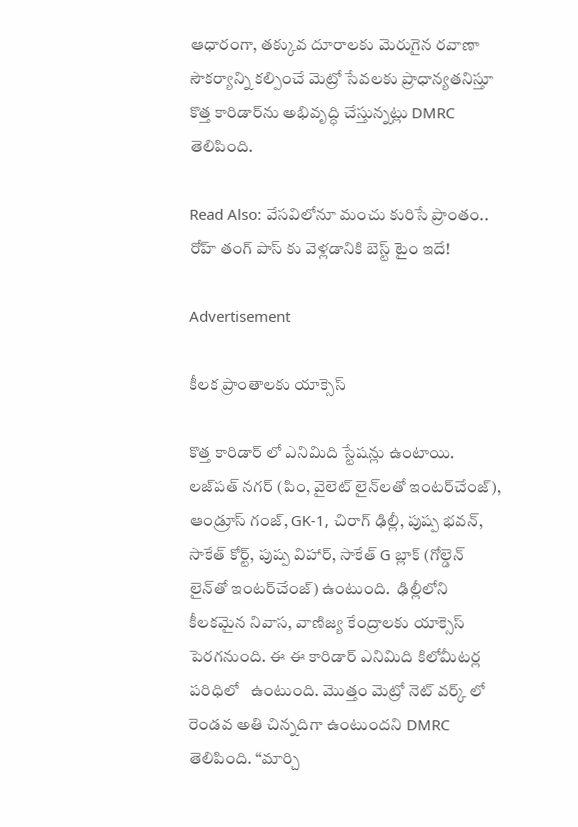ఆధారంగా, తక్కువ దూరాలకు మెరుగైన రవాణా సౌకర్యాన్ని కల్పించే మెట్రో సేవలకు ప్రాధాన్యతనిస్తూ కొత్త కారిడార్‌ను అభివృద్ధి చేస్తున్నట్లు DMRC తెలిపింది.

Read Also: వేసవిలోనూ మంచు కురిసే ప్రాంతం.. రోహ్ తంగ్ పాస్ కు వెళ్లడానికి బెస్ట్ టైం ఇదే!

Advertisement

కీలక ప్రాంతాలకు యాక్సెస్

కొత్త కారిడార్‌ లో ఎనిమిది స్టేషన్లు ఉంటాయి. లజ్‌పత్ నగర్ (పిం, వైలెట్ లైన్‌లతో ఇంటర్‌చేంజ్), ఆండ్రూస్ గంజ్, GK-1, చిరాగ్ ఢిల్లీ, పుష్ప భవన్, సాకేత్ కోర్ట్, పుష్ప విహార్, సాకేత్ G బ్లాక్ (గోల్డెన్ లైన్‌తో ఇంటర్‌చేంజ్) ఉంటుంది.  ఢిల్లీలోని కీలకమైన నివాస, వాణిజ్య కేంద్రాలకు యాక్సెస్ పెరగనుంది. ఈ ఈ కారిడార్ ఎనిమిది కిలోమీటర్ల పరిధిలో   ఉంటుంది. మొత్తం మెట్రో నెట్‌ వర్క్‌ లో రెండవ అతి చిన్నదిగా ఉంటుందని DMRC తెలిపింది. “మార్చి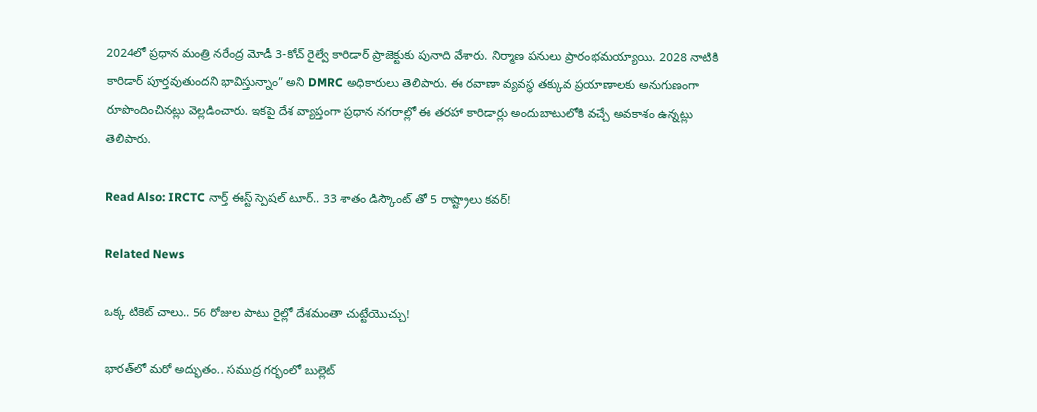2024లో ప్రధాన మంత్రి నరేంద్ర మోడీ 3-కోచ్ రైల్వే కారిడార్ ప్రాజెక్టుకు పునాది వేశారు. నిర్మాణ పనులు ప్రారంభమయ్యాయి. 2028 నాటికి కారిడార్ పూర్తవుతుందని భావిస్తున్నాం” అని DMRC అధికారులు తెలిపారు. ఈ రవాణా వ్యవస్థ తక్కువ ప్రయాణాలకు అనుగుణంగా రూపొందించినట్లు వెల్లడించారు. ఇకపై దేశ వ్యాప్తంగా ప్రధాన నగరాల్లో ఈ తరహా కారిడార్లు అందుబాటులోకి వచ్చే అవకాశం ఉన్నట్లు తెలిపారు.

Read Also: IRCTC నార్త్ ఈస్ట్ స్పెషల్ టూర్.. 33 శాతం డిస్కౌంట్ తో 5 రాష్ట్రాలు కవర్!

Related News

ఒక్క టికెట్ చాలు.. 56 రోజుల పాటు రైల్లో దేశమంతా చుట్టేయొచ్చు!

భారత్‌లో మరో అద్భుతం.. సముద్ర గర్భంలో బుల్లెట్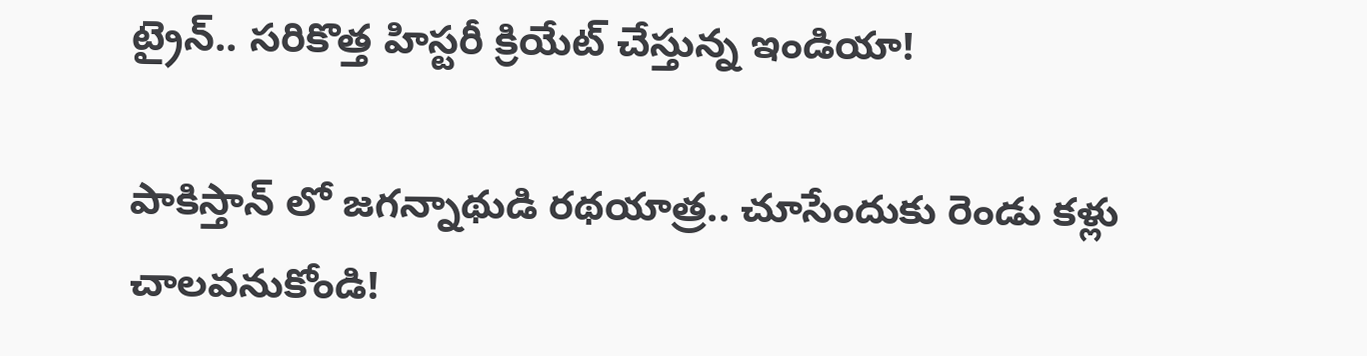ట్రైన్.. సరికొత్త హిస్టరీ క్రియేట్ చేస్తున్న ఇండియా!

పాకిస్తాన్ లో జగన్నాథుడి రథయాత్ర.. చూసేందుకు రెండు కళ్లు చాలవనుకోండి!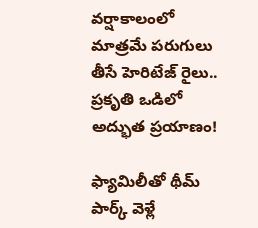వర్షాకాలంలో మాత్రమే పరుగులు తీసే హెరిటేజ్ రైలు.. ప్రకృతి ఒడిలో అద్భుత ప్రయాణం!

ఫ్యామిలీతో థీమ్ పార్క్ వెళ్లే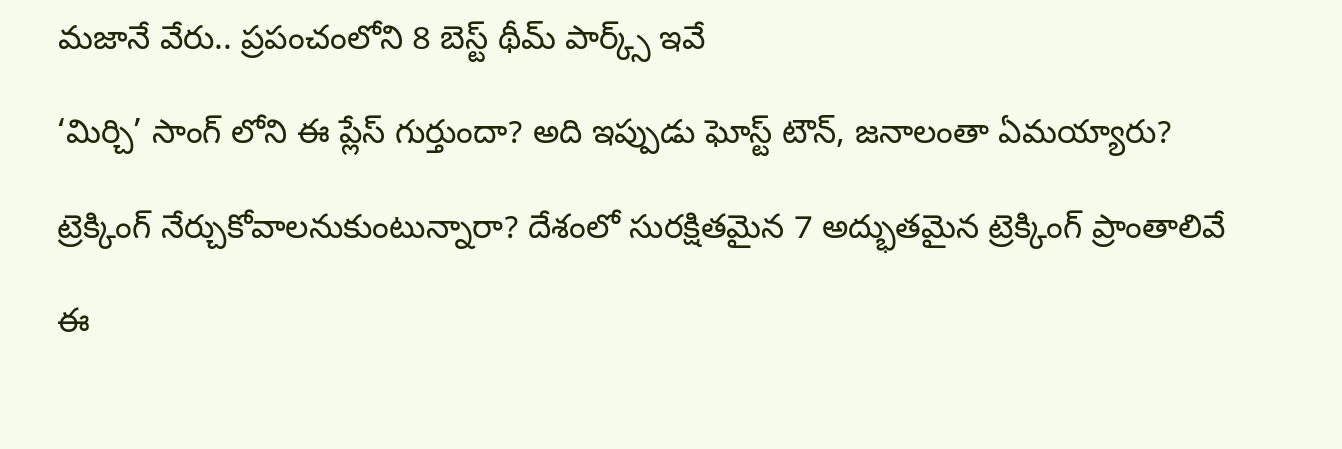మజానే వేరు.. ప్రపంచంలోని 8 బెస్ట్ థీమ్ పార్క్స్ ఇవే

‘మిర్చి’ సాంగ్ లోని ఈ ప్లేస్ గుర్తుందా? అది ఇప్పుడు ఘోస్ట్ టౌన్, జనాలంతా ఏమయ్యారు?

ట్రెక్కింగ్ నేర్చుకోవాలనుకుంటున్నారా? దేశంలో సురక్షితమైన 7 అద్భుతమైన ట్రెక్కింగ్ ప్రాంతాలివే

ఈ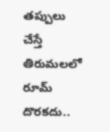తప్పులు చేస్తే తిరుమలలో రూమ్ దొరకదు..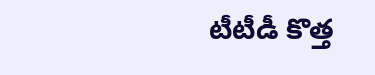టీటీడీ కొత్త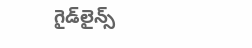గైడ్‌లైన్స్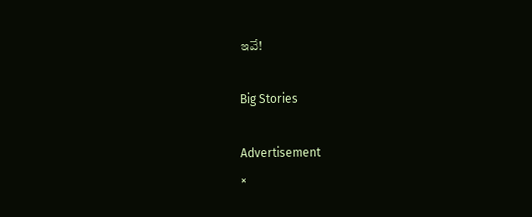ఇవే!

Big Stories

Advertisement
×